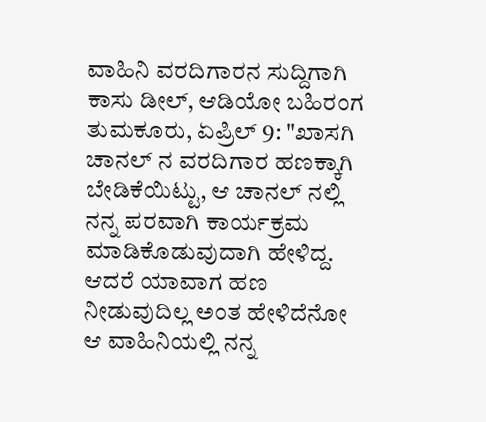ವಾಹಿನಿ ವರದಿಗಾರನ ಸುದ್ದಿಗಾಗಿ ಕಾಸು ಡೀಲ್, ಆಡಿಯೋ ಬಹಿರಂಗ
ತುಮಕೂರು, ಏಪ್ರಿಲ್ 9: "ಖಾಸಗಿ ಚಾನಲ್ ನ ವರದಿಗಾರ ಹಣಕ್ಕಾಗಿ ಬೇಡಿಕೆಯಿಟ್ಟು, ಆ ಚಾನಲ್ ನಲ್ಲಿ ನನ್ನ ಪರವಾಗಿ ಕಾರ್ಯಕ್ರಮ ಮಾಡಿಕೊಡುವುದಾಗಿ ಹೇಳಿದ್ದ. ಆದರೆ ಯಾವಾಗ ಹಣ ನೀಡುವುದಿಲ್ಲ ಅಂತ ಹೇಳಿದೆನೋ ಆ ವಾಹಿನಿಯಲ್ಲಿ ನನ್ನ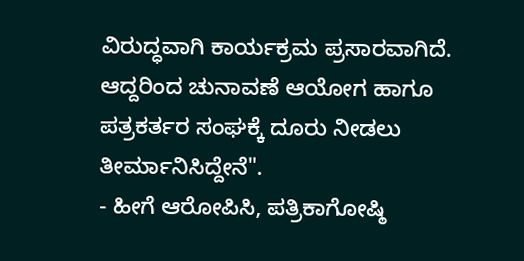ವಿರುದ್ಧವಾಗಿ ಕಾರ್ಯಕ್ರಮ ಪ್ರಸಾರವಾಗಿದೆ. ಆದ್ದರಿಂದ ಚುನಾವಣೆ ಆಯೋಗ ಹಾಗೂ ಪತ್ರಕರ್ತರ ಸಂಘಕ್ಕೆ ದೂರು ನೀಡಲು ತೀರ್ಮಾನಿಸಿದ್ದೇನೆ".
- ಹೀಗೆ ಆರೋಪಿಸಿ, ಪತ್ರಿಕಾಗೋಷ್ಠಿ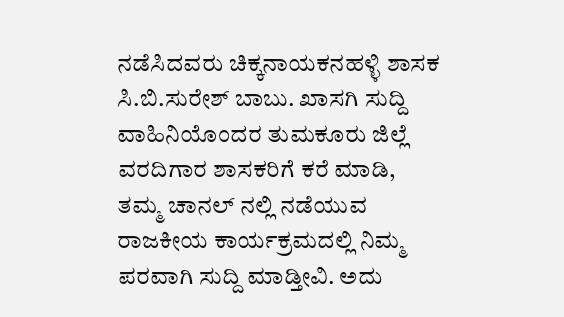ನಡೆಸಿದವರು ಚಿಕ್ಕನಾಯಕನಹಳ್ಳಿ ಶಾಸಕ ಸಿ.ಬಿ.ಸುರೇಶ್ ಬಾಬು. ಖಾಸಗಿ ಸುದ್ದಿ ವಾಹಿನಿಯೊಂದರ ತುಮಕೂರು ಜಿಲ್ಲೆ ವರದಿಗಾರ ಶಾಸಕರಿಗೆ ಕರೆ ಮಾಡಿ, ತಮ್ಮ ಚಾನಲ್ ನಲ್ಲಿ ನಡೆಯುವ ರಾಜಕೀಯ ಕಾರ್ಯಕ್ರಮದಲ್ಲಿ ನಿಮ್ಮ ಪರವಾಗಿ ಸುದ್ದಿ ಮಾಡ್ತೀವಿ. ಅದು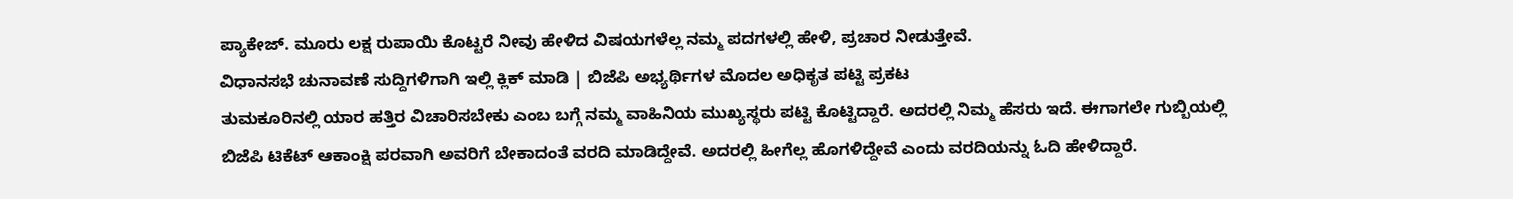ಪ್ಯಾಕೇಜ್. ಮೂರು ಲಕ್ಷ ರುಪಾಯಿ ಕೊಟ್ಟರೆ ನೀವು ಹೇಳಿದ ವಿಷಯಗಳೆಲ್ಲ ನಮ್ಮ ಪದಗಳಲ್ಲಿ ಹೇಳಿ, ಪ್ರಚಾರ ನೀಡುತ್ತೇವೆ.
ವಿಧಾನಸಭೆ ಚುನಾವಣೆ ಸುದ್ದಿಗಳಿಗಾಗಿ ಇಲ್ಲಿ ಕ್ಲಿಕ್ ಮಾಡಿ | ಬಿಜೆಪಿ ಅಭ್ಯರ್ಥಿಗಳ ಮೊದಲ ಅಧಿಕೃತ ಪಟ್ಟಿ ಪ್ರಕಟ
ತುಮಕೂರಿನಲ್ಲಿ ಯಾರ ಹತ್ತಿರ ವಿಚಾರಿಸಬೇಕು ಎಂಬ ಬಗ್ಗೆ ನಮ್ಮ ವಾಹಿನಿಯ ಮುಖ್ಯಸ್ಥರು ಪಟ್ಟಿ ಕೊಟ್ಟಿದ್ದಾರೆ. ಅದರಲ್ಲಿ ನಿಮ್ಮ ಹೆಸರು ಇದೆ. ಈಗಾಗಲೇ ಗುಬ್ಬಿಯಲ್ಲಿ ಬಿಜೆಪಿ ಟಿಕೆಟ್ ಆಕಾಂಕ್ಷಿ ಪರವಾಗಿ ಅವರಿಗೆ ಬೇಕಾದಂತೆ ವರದಿ ಮಾಡಿದ್ದೇವೆ. ಅದರಲ್ಲಿ ಹೀಗೆಲ್ಲ ಹೊಗಳಿದ್ದೇವೆ ಎಂದು ವರದಿಯನ್ನು ಓದಿ ಹೇಳಿದ್ದಾರೆ.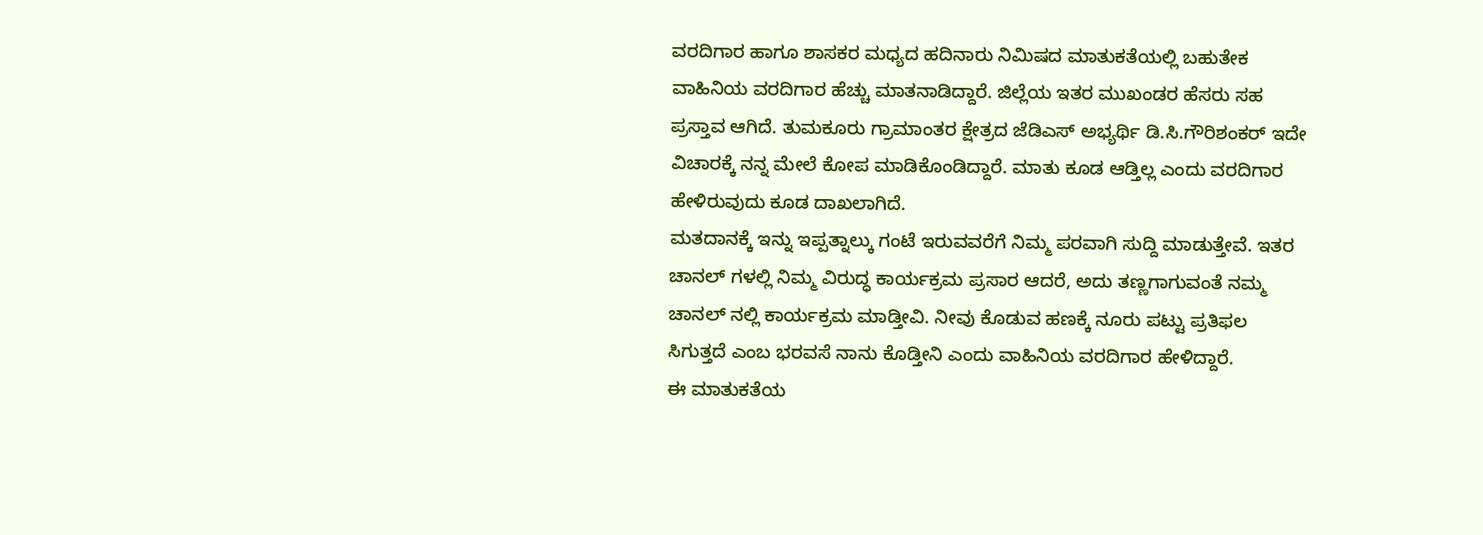ವರದಿಗಾರ ಹಾಗೂ ಶಾಸಕರ ಮಧ್ಯದ ಹದಿನಾರು ನಿಮಿಷದ ಮಾತುಕತೆಯಲ್ಲಿ ಬಹುತೇಕ ವಾಹಿನಿಯ ವರದಿಗಾರ ಹೆಚ್ಚು ಮಾತನಾಡಿದ್ದಾರೆ. ಜಿಲ್ಲೆಯ ಇತರ ಮುಖಂಡರ ಹೆಸರು ಸಹ ಪ್ರಸ್ತಾವ ಆಗಿದೆ. ತುಮಕೂರು ಗ್ರಾಮಾಂತರ ಕ್ಷೇತ್ರದ ಜೆಡಿಎಸ್ ಅಭ್ಯರ್ಥಿ ಡಿ.ಸಿ.ಗೌರಿಶಂಕರ್ ಇದೇ ವಿಚಾರಕ್ಕೆ ನನ್ನ ಮೇಲೆ ಕೋಪ ಮಾಡಿಕೊಂಡಿದ್ದಾರೆ. ಮಾತು ಕೂಡ ಆಡ್ತಿಲ್ಲ ಎಂದು ವರದಿಗಾರ ಹೇಳಿರುವುದು ಕೂಡ ದಾಖಲಾಗಿದೆ.
ಮತದಾನಕ್ಕೆ ಇನ್ನು ಇಪ್ಪತ್ನಾಲ್ಕು ಗಂಟೆ ಇರುವವರೆಗೆ ನಿಮ್ಮ ಪರವಾಗಿ ಸುದ್ದಿ ಮಾಡುತ್ತೇವೆ. ಇತರ ಚಾನಲ್ ಗಳಲ್ಲಿ ನಿಮ್ಮ ವಿರುದ್ಧ ಕಾರ್ಯಕ್ರಮ ಪ್ರಸಾರ ಆದರೆ, ಅದು ತಣ್ಣಗಾಗುವಂತೆ ನಮ್ಮ ಚಾನಲ್ ನಲ್ಲಿ ಕಾರ್ಯಕ್ರಮ ಮಾಡ್ತೀವಿ. ನೀವು ಕೊಡುವ ಹಣಕ್ಕೆ ನೂರು ಪಟ್ಟು ಪ್ರತಿಫಲ ಸಿಗುತ್ತದೆ ಎಂಬ ಭರವಸೆ ನಾನು ಕೊಡ್ತೀನಿ ಎಂದು ವಾಹಿನಿಯ ವರದಿಗಾರ ಹೇಳಿದ್ದಾರೆ.
ಈ ಮಾತುಕತೆಯ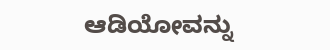ಆಡಿಯೋವನ್ನು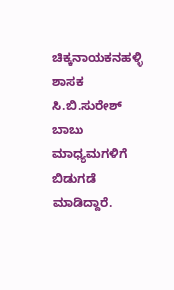ಚಿಕ್ಕನಾಯಕನಹಳ್ಳಿ ಶಾಸಕ ಸಿ.ಬಿ.ಸುರೇಶ್ ಬಾಬು ಮಾಧ್ಯಮಗಳಿಗೆ ಬಿಡುಗಡೆ ಮಾಡಿದ್ದಾರೆ.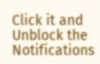Click it and Unblock the Notifications